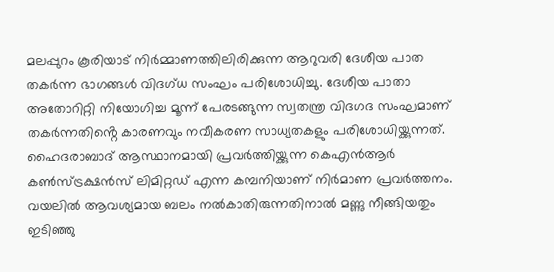മലപ്പുറം കൂരിയാട് നിർമ്മാണത്തിലിരിക്കുന്ന ആറുവരി ദേശീയ പാത തകർന്ന ഭാഗങ്ങൾ വിദഗ്ധ സംഘം പരിശോധിച്ചു. ദേശീയ പാതാ അതോറിറ്റി നിയോഗിച്ച മൂന്ന് പേരടങ്ങുന്ന സ്വതന്ത്ര വിദഗദ സംഘമാണ് തകർന്നതിൻ്റെ കാരണവും നവീകരണ സാധ്യതകളും പരിശോധിയ്ക്കുന്നത്.
ഹൈദരാബാദ് ആസ്ഥാനമായി പ്രവർത്തിയ്ക്കുന്ന കെഎൻആർ കൺസ്ട്രക്ഷൻസ് ലിമിറ്റഡ് എന്ന കമ്പനിയാണ് നിർമാണ പ്രവർത്തനം. വയലിൽ ആവശ്യമായ ബലം നൽകാതിരുന്നതിനാൽ മണ്ണു നീങ്ങിയതും ഇടിഞ്ഞു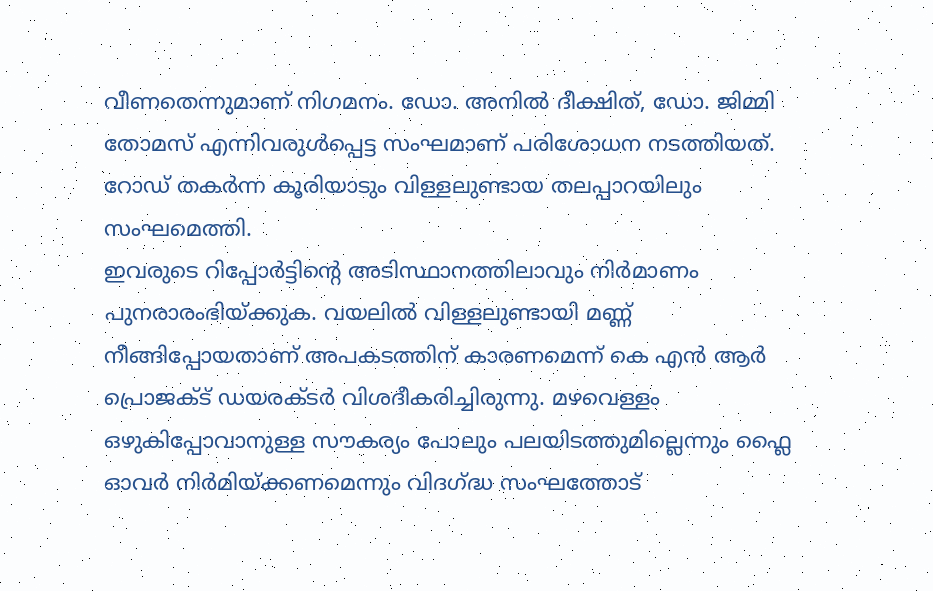വീണതെന്നുമാണ് നിഗമനം. ഡോ. അനിൽ ദീക്ഷിത്, ഡോ. ജിമ്മി തോമസ് എന്നിവരുൾപ്പെട്ട സംഘമാണ് പരിശോധന നടത്തിയത്. റോഡ് തകർന്ന കൂരിയാടും വിള്ളലുണ്ടായ തലപ്പാറയിലും സംഘമെത്തി.
ഇവരുടെ റിപ്പോർട്ടിൻ്റെ അടിസ്ഥാനത്തിലാവും നിർമാണം പുനരാരംഭിയ്ക്കുക. വയലിൽ വിള്ളലുണ്ടായി മണ്ണ് നീങ്ങിപ്പോയതാണ് അപകടത്തിന് കാരണമെന്ന് കെ എൻ ആർ പ്രൊജക്ട് ഡയരക്ടർ വിശദീകരിച്ചിരുന്നു. മഴവെള്ളം ഒഴുകിപ്പോവാനുള്ള സൗകര്യം പോലും പലയിടത്തുമില്ലെന്നും ഫ്ലൈ ഓവർ നിർമിയ്ക്കണമെന്നും വിദഗ്ദ്ധ സംഘത്തോട്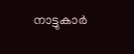നാട്ടുകാർ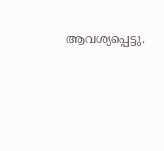ആവശ്യപ്പെട്ടു.